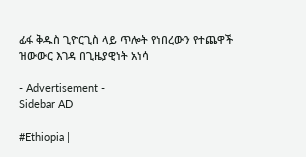ፊፋ ቅዱስ ጊዮርጊስ ላይ ጥሎት የነበረውን የተጨዋች ዝውውር እገዳ በጊዜያዊነት አነሳ

- Advertisement -
Sidebar AD

#Ethiopia |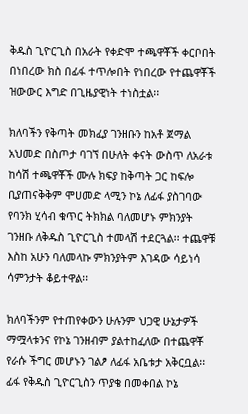ቅዱስ ጊዮርጊስ በአራት የቀድሞ ተጫዋቾች ቀርቦበት በነበረው ክስ በፊፋ ተጥሎበት የነበረው የተጨዋቾች ዝውውር እግድ በጊዜያዊነት ተነስቷል፡፡

ክለባችን የቅጣት መክፈያ ገንዘቡን ከአቶ ጀማል አህመድ በስጦታ ባገኘ በሁለት ቀናት ውስጥ ለአራቱ ከሳሽ ተጫዋቾች ሙሉ ክፍያ ከቅጣት ጋር ከፍሎ ቢያጠናቅቅም ሞሀመድ ላሚን ኮኔ ለፊፋ ያስገባው የባንክ ሂሳብ ቁጥር ትክክል ባለመሆኑ ምክንያት ገንዘቡ ለቅዱስ ጊዮርጊስ ተመላሽ ተደርጓል፡፡ ተጨዋቹ እስከ አሁን ባለመላኩ ምክንያትም እገዳው ሳይነሳ ሳምንታት ቆይተዋል፡፡

ክለባችንም የተጠየቀውን ሁሉንም ህጋዊ ሁኔታዎች ማሟላቱንና የኮኔ ገንዘብም ያልተከፈለው በተጨዋቾ የራሱ ችግር መሆኑን ገልፆ ለፊፋ አቤቱታ አቅርቧል፡፡ ፊፋ የቅዱስ ጊዮርጊስን ጥያቄ በመቀበል ኮኔ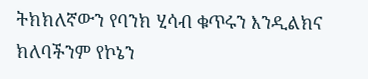ትክክለኛውን የባንክ ሂሳብ ቁጥሩን እንዲልክና ክለባችንም የኮኔን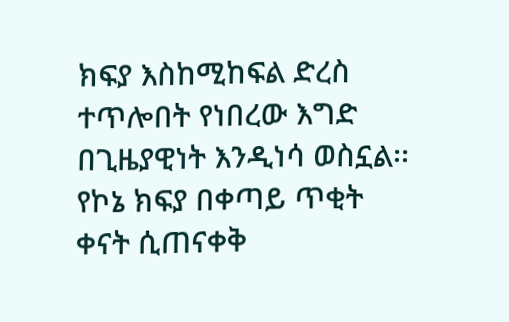ክፍያ እስከሚከፍል ድረስ ተጥሎበት የነበረው እግድ በጊዜያዊነት እንዲነሳ ወስኗል፡፡ የኮኔ ክፍያ በቀጣይ ጥቂት ቀናት ሲጠናቀቅ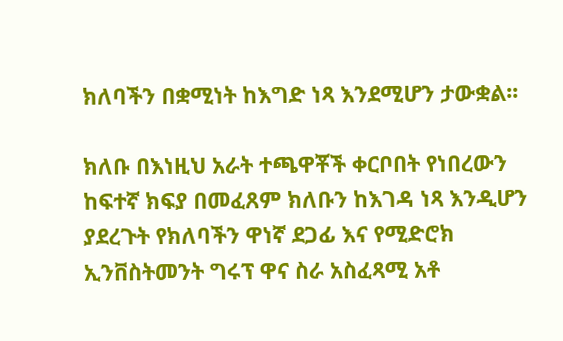ክለባችን በቋሚነት ከእግድ ነጻ እንደሚሆን ታውቋል፡፡

ክለቡ በእነዚህ አራት ተጫዋቾች ቀርቦበት የነበረውን ከፍተኛ ክፍያ በመፈጸም ክለቡን ከእገዳ ነጻ እንዲሆን ያደረጉት የክለባችን ዋነኛ ደጋፊ እና የሚድሮክ ኢንቨስትመንት ግሩፕ ዋና ስራ አስፈጻሚ አቶ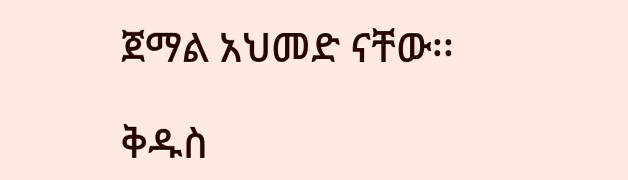ጀማል አህመድ ናቸው፡፡

ቅዱስ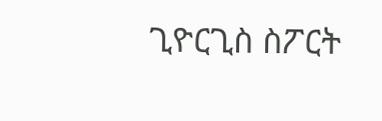ጊዮርጊስ ስፖርት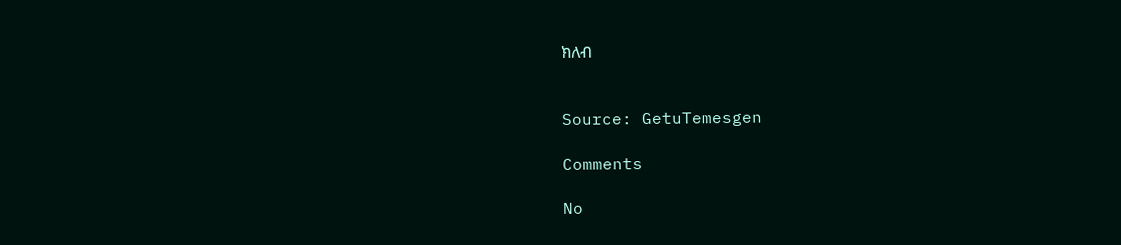ክለብ


Source: GetuTemesgen

Comments

No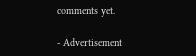comments yet.

- Advertisement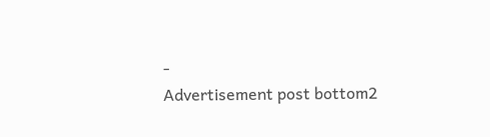-
Advertisement post bottom2